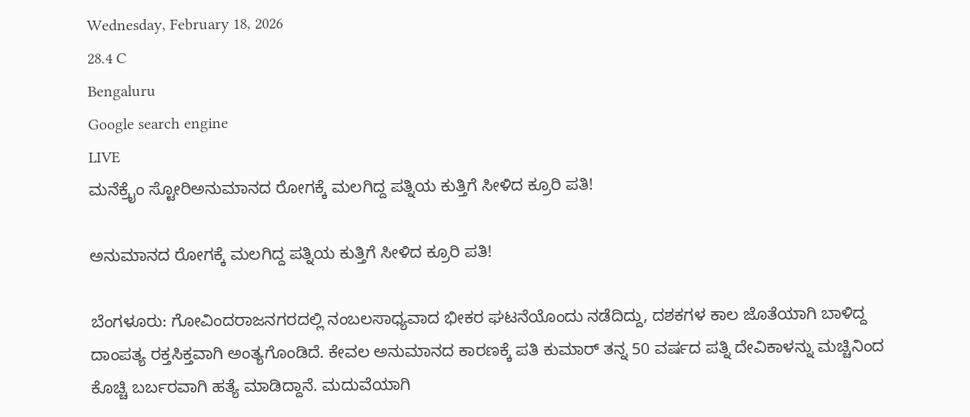Wednesday, February 18, 2026
28.4 C
Bengaluru
Google search engine
LIVE
ಮನೆಕ್ರೈಂ ಸ್ಟೋರಿಅನುಮಾನದ ರೋಗಕ್ಕೆ ಮಲಗಿದ್ದ ಪತ್ನಿಯ ಕುತ್ತಿಗೆ ಸೀಳಿದ ಕ್ರೂರಿ ಪತಿ!

ಅನುಮಾನದ ರೋಗಕ್ಕೆ ಮಲಗಿದ್ದ ಪತ್ನಿಯ ಕುತ್ತಿಗೆ ಸೀಳಿದ ಕ್ರೂರಿ ಪತಿ!

ಬೆಂಗಳೂರು: ಗೋವಿಂದರಾಜನಗರದಲ್ಲಿ ನಂಬಲಸಾಧ್ಯವಾದ ಭೀಕರ ಘಟನೆಯೊಂದು ನಡೆದಿದ್ದು, ದಶಕಗಳ ಕಾಲ ಜೊತೆಯಾಗಿ ಬಾಳಿದ್ದ ದಾಂಪತ್ಯ ರಕ್ತಸಿಕ್ತವಾಗಿ ಅಂತ್ಯಗೊಂಡಿದೆ. ಕೇವಲ ಅನುಮಾನದ ಕಾರಣಕ್ಕೆ ಪತಿ ಕುಮಾರ್ ತನ್ನ 50 ವರ್ಷದ ಪತ್ನಿ ದೇವಿಕಾಳನ್ನು ಮಚ್ಚಿನಿಂದ ಕೊಚ್ಚಿ ಬರ್ಬರವಾಗಿ ಹತ್ಯೆ ಮಾಡಿದ್ದಾನೆ. ಮದುವೆಯಾಗಿ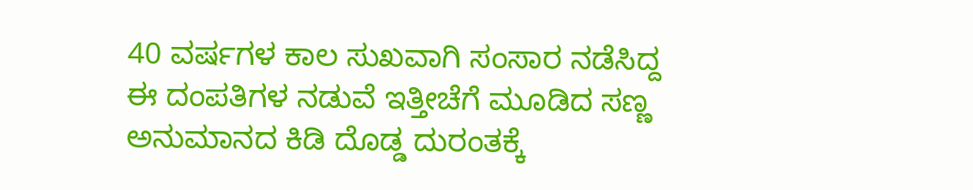40 ವರ್ಷಗಳ ಕಾಲ ಸುಖವಾಗಿ ಸಂಸಾರ ನಡೆಸಿದ್ದ ಈ ದಂಪತಿಗಳ ನಡುವೆ ಇತ್ತೀಚೆಗೆ ಮೂಡಿದ ಸಣ್ಣ ಅನುಮಾನದ ಕಿಡಿ ದೊಡ್ಡ ದುರಂತಕ್ಕೆ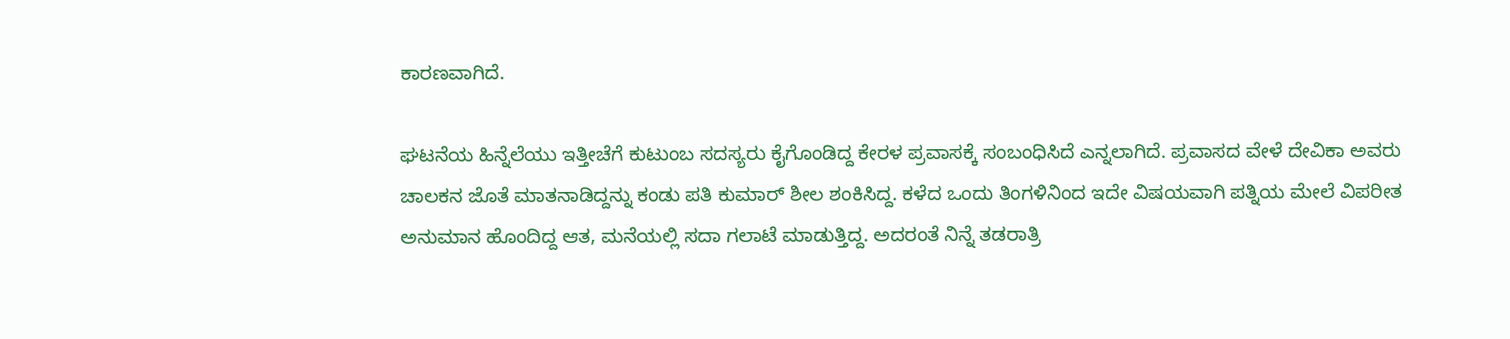ಕಾರಣವಾಗಿದೆ.

ಘಟನೆಯ ಹಿನ್ನೆಲೆಯು ಇತ್ತೀಚೆಗೆ ಕುಟುಂಬ ಸದಸ್ಯರು ಕೈಗೊಂಡಿದ್ದ ಕೇರಳ ಪ್ರವಾಸಕ್ಕೆ ಸಂಬಂಧಿಸಿದೆ ಎನ್ನಲಾಗಿದೆ. ಪ್ರವಾಸದ ವೇಳೆ ದೇವಿಕಾ ಅವರು ಚಾಲಕನ ಜೊತೆ ಮಾತನಾಡಿದ್ದನ್ನು ಕಂಡು ಪತಿ ಕುಮಾರ್ ಶೀಲ ಶಂಕಿಸಿದ್ದ. ಕಳೆದ ಒಂದು ತಿಂಗಳಿನಿಂದ ಇದೇ ವಿಷಯವಾಗಿ ಪತ್ನಿಯ ಮೇಲೆ ವಿಪರೀತ ಅನುಮಾನ ಹೊಂದಿದ್ದ ಆತ, ಮನೆಯಲ್ಲಿ ಸದಾ ಗಲಾಟೆ ಮಾಡುತ್ತಿದ್ದ. ಅದರಂತೆ ನಿನ್ನೆ ತಡರಾತ್ರಿ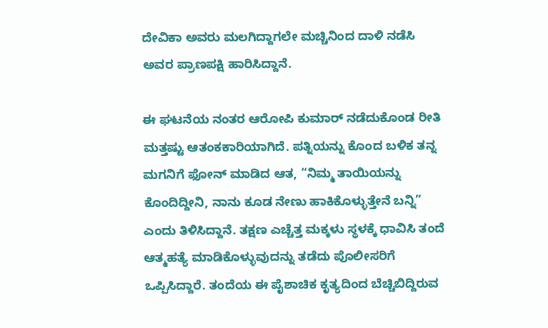ದೇವಿಕಾ ಅವರು ಮಲಗಿದ್ದಾಗಲೇ ಮಚ್ಚಿನಿಂದ ದಾಳಿ ನಡೆಸಿ ಅವರ ಪ್ರಾಣಪಕ್ಷಿ ಹಾರಿಸಿದ್ದಾನೆ.

ಈ ಘಟನೆಯ ನಂತರ ಆರೋಪಿ ಕುಮಾರ್ ನಡೆದುಕೊಂಡ ರೀತಿ ಮತ್ತಷ್ಟು ಆತಂಕಕಾರಿಯಾಗಿದೆ. ಪತ್ನಿಯನ್ನು ಕೊಂದ ಬಳಿಕ ತನ್ನ ಮಗನಿಗೆ ಫೋನ್ ಮಾಡಿದ ಆತ, “ನಿಮ್ಮ ತಾಯಿಯನ್ನು ಕೊಂದಿದ್ದೀನಿ, ನಾನು ಕೂಡ ನೇಣು ಹಾಕಿಕೊಳ್ಳುತ್ತೇನೆ ಬನ್ನಿ” ಎಂದು ತಿಳಿಸಿದ್ದಾನೆ. ತಕ್ಷಣ ಎಚ್ಚೆತ್ತ ಮಕ್ಕಳು ಸ್ಥಳಕ್ಕೆ ಧಾವಿಸಿ ತಂದೆ ಆತ್ಮಹತ್ಯೆ ಮಾಡಿಕೊಳ್ಳುವುದನ್ನು ತಡೆದು ಪೊಲೀಸರಿಗೆ ಒಪ್ಪಿಸಿದ್ದಾರೆ. ತಂದೆಯ ಈ ಪೈಶಾಚಿಕ ಕೃತ್ಯದಿಂದ ಬೆಚ್ಚಿಬಿದ್ದಿರುವ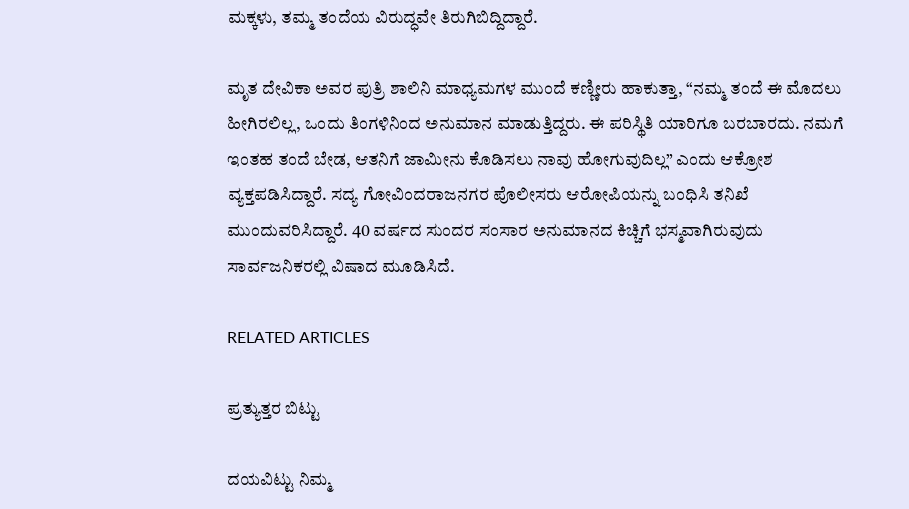ಮಕ್ಕಳು, ತಮ್ಮ ತಂದೆಯ ವಿರುದ್ಧವೇ ತಿರುಗಿಬಿದ್ದಿದ್ದಾರೆ.

ಮೃತ ದೇವಿಕಾ ಅವರ ಪುತ್ರಿ ಶಾಲಿನಿ ಮಾಧ್ಯಮಗಳ ಮುಂದೆ ಕಣ್ಣೀರು ಹಾಕುತ್ತಾ, “ನಮ್ಮ ತಂದೆ ಈ ಮೊದಲು ಹೀಗಿರಲಿಲ್ಲ, ಒಂದು ತಿಂಗಳಿನಿಂದ ಅನುಮಾನ ಮಾಡುತ್ತಿದ್ದರು. ಈ ಪರಿಸ್ಥಿತಿ ಯಾರಿಗೂ ಬರಬಾರದು. ನಮಗೆ ಇಂತಹ ತಂದೆ ಬೇಡ, ಆತನಿಗೆ ಜಾಮೀನು ಕೊಡಿಸಲು ನಾವು ಹೋಗುವುದಿಲ್ಲ” ಎಂದು ಆಕ್ರೋಶ ವ್ಯಕ್ತಪಡಿಸಿದ್ದಾರೆ. ಸದ್ಯ ಗೋವಿಂದರಾಜನಗರ ಪೊಲೀಸರು ಆರೋಪಿಯನ್ನು ಬಂಧಿಸಿ ತನಿಖೆ ಮುಂದುವರಿಸಿದ್ದಾರೆ. 40 ವರ್ಷದ ಸುಂದರ ಸಂಸಾರ ಅನುಮಾನದ ಕಿಚ್ಚಿಗೆ ಭಸ್ಮವಾಗಿರುವುದು ಸಾರ್ವಜನಿಕರಲ್ಲಿ ವಿಷಾದ ಮೂಡಿಸಿದೆ.

RELATED ARTICLES

ಪ್ರತ್ಯುತ್ತರ ಬಿಟ್ಟು

ದಯವಿಟ್ಟು ನಿಮ್ಮ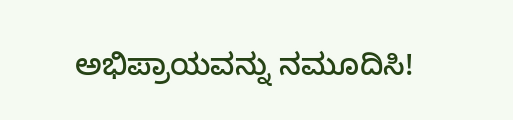ಅಭಿಪ್ರಾಯವನ್ನು ನಮೂದಿಸಿ!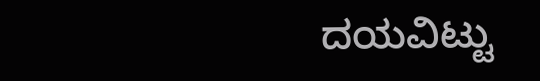ದಯವಿಟ್ಟು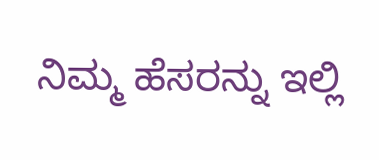ನಿಮ್ಮ ಹೆಸರನ್ನು ಇಲ್ಲಿ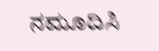ನಮೂದಿಸಿ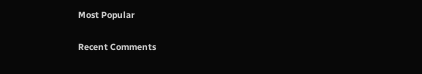Most Popular

Recent Comments